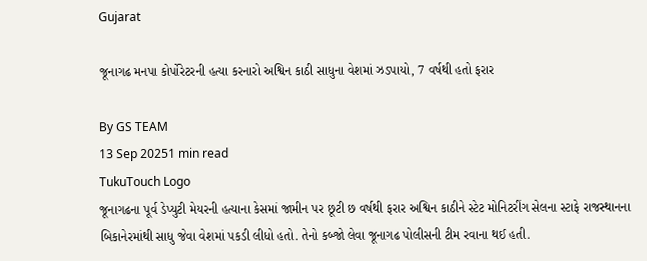Gujarat

જૂનાગઢ મનપા કોર્પોરેટરની હત્યા કરનારો અશ્વિન કાઠી સાધુના વેશમાં ઝડપાયો, 7 વર્ષથી હતો ફરાર

By GS TEAM
13 Sep 20251 min read
TukuTouch Logo
જૂનાગઢના પૂર્વ ડેપ્યુટી મેયરની હત્યાના કેસમાં જામીન પર છૂટી છ વર્ષથી ફરાર અશ્વિન કાઠીને સ્ટેટ મોનિટરીંગ સેલના સ્ટાફે રાજસ્થાનના બિકાનેરમાંથી સાધુ જેવા વેશમાં પકડી લીધો હતો. તેનો કબ્જો લેવા જૂનાગઢ પોલીસની ટીમ રવાના થઈ હતી.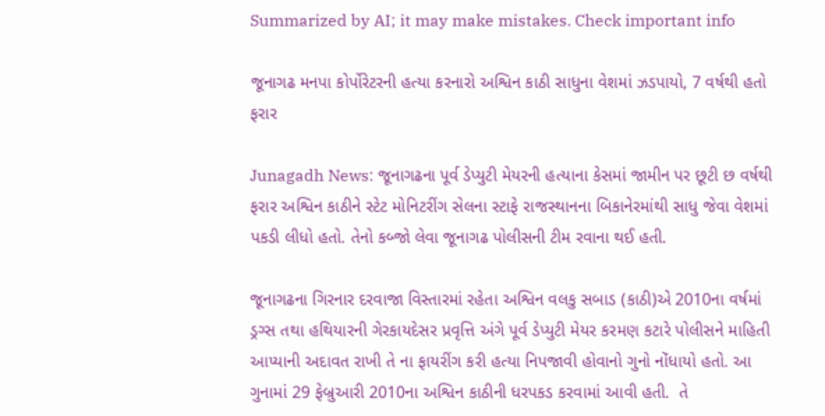Summarized by AI; it may make mistakes. Check important info

જૂનાગઢ મનપા કોર્પોરેટરની હત્યા કરનારો અશ્વિન કાઠી સાધુના વેશમાં ઝડપાયો, 7 વર્ષથી હતો ફરાર

Junagadh News: જૂનાગઢના પૂર્વ ડેપ્યુટી મેયરની હત્યાના કેસમાં જામીન પર છૂટી છ વર્ષથી ફરાર અશ્વિન કાઠીને સ્ટેટ મોનિટરીંગ સેલના સ્ટાફે રાજસ્થાનના બિકાનેરમાંથી સાધુ જેવા વેશમાં પકડી લીધો હતો. તેનો કબ્જો લેવા જૂનાગઢ પોલીસની ટીમ રવાના થઈ હતી.

જૂનાગઢના ગિરનાર દરવાજા વિસ્તારમાં રહેતા અશ્વિન વલકુ સબાડ (કાઠી)એ 2010ના વર્ષમાં ડ્રગ્સ તથા હથિયારની ગેરકાયદેસર પ્રવૃત્તિ અંગે પૂર્વ ડેપ્યુટી મેયર કરમણ કટારે પોલીસને માહિતી આપ્યાની અદાવત રાખી તે ના ફાયરીંગ કરી હત્યા નિપજાવી હોવાનો ગુનો નોંધાયો હતો. આ ગુનામાં 29 ફેબ્રુઆરી 2010ના અશ્વિન કાઠીની ધરપકડ કરવામાં આવી હતી.  તે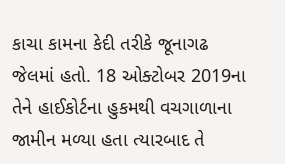કાચા કામના કેદી તરીકે જૂનાગઢ જેલમાં હતો. 18 ઓક્ટોબર 2019ના તેને હાઈકોર્ટના હુકમથી વચગાળાના જામીન મળ્યા હતા ત્યારબાદ તે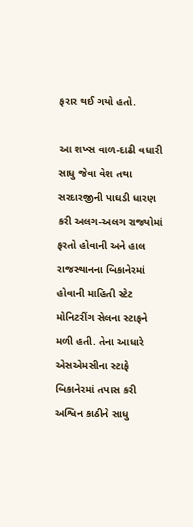ફરાર થઈ ગયો હતો.

આ શખ્સ વાળ-દાઢી વધારી સાધુ જેવા વેશ તથા સરદારજીની પાઘડી ધારણ કરી અલગ-અલગ રાજ્યોમાં ફરતો હોવાની અને હાલ રાજસ્થાનના બિકાનેરમાં હોવાની માહિતી સ્ટેટ મોનિટરીંગ સેલના સ્ટાફને મળી હતી. તેના આધારે એસએમસીના સ્ટાફે બિકાનેરમાં તપાસ કરી અશ્વિન કાઠીને સાધુ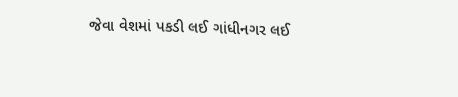જેવા વેશમાં પકડી લઈ ગાંધીનગર લઈ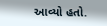આવ્યો હતો.